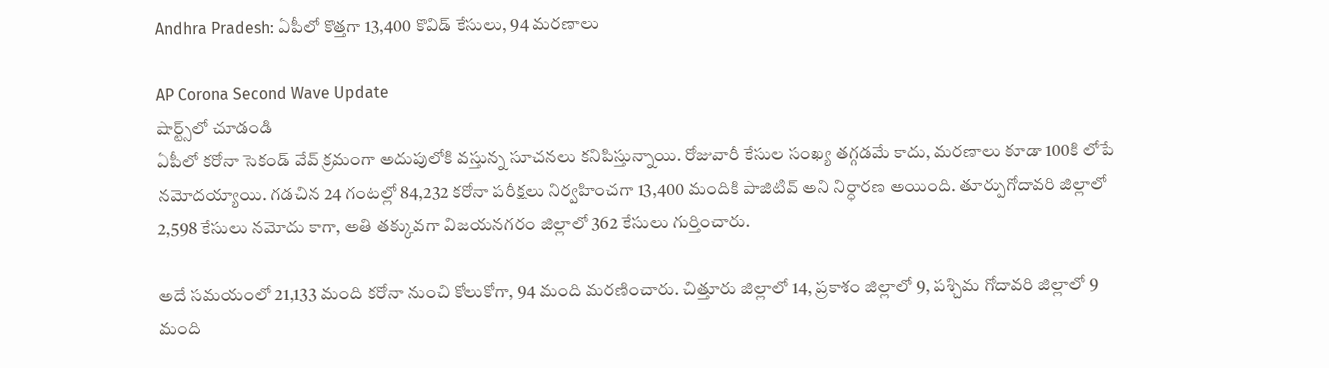Andhra Pradesh: ఏపీలో కొత్తగా 13,400 కొవిడ్ కేసులు, 94 మరణాలు

AP Corona Second Wave Update
షార్ట్స్‌లో చూడండి
ఏపీలో కరోనా సెకండ్ వేవ్ క్రమంగా అదుపులోకి వస్తున్న సూచనలు కనిపిస్తున్నాయి. రోజువారీ కేసుల సంఖ్య తగ్గడమే కాదు, మరణాలు కూడా 100కి లోపే నమోదయ్యాయి. గడచిన 24 గంటల్లో 84,232 కరోనా పరీక్షలు నిర్వహించగా 13,400 మందికి పాజిటివ్ అని నిర్ధారణ అయింది. తూర్పుగోదావరి జిల్లాలో 2,598 కేసులు నమోదు కాగా, అతి తక్కువగా విజయనగరం జిల్లాలో 362 కేసులు గుర్తించారు.

అదే సమయంలో 21,133 మంది కరోనా నుంచి కోలుకోగా, 94 మంది మరణించారు. చిత్తూరు జిల్లాలో 14, ప్రకాశం జిల్లాలో 9, పశ్చిమ గోదావరి జిల్లాలో 9 మంది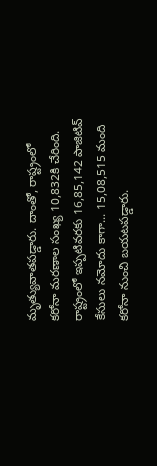మృత్యువాతపడ్డారు. దాంతో, రాష్ట్రంలో కరోనా మరణాల సంఖ్య 10,832కి చేరింది. రాష్ట్రంలో ఇప్పటివరకు 16,85,142 పాజిటివ్ కేసులు నమోదు కాగా... 15,08,515 మంది కరోనా నుంచి బయటపడ్డారు.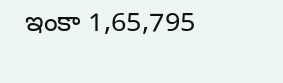ఇంకా 1,65,795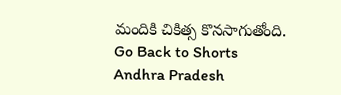మందికి చికిత్స కొనసాగుతోంది.
Go Back to Shorts
Andhra Pradesh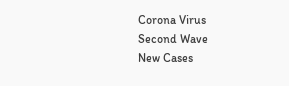Corona Virus
Second Wave
New Cases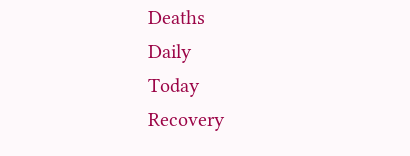Deaths
Daily
Today
Recovery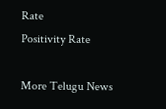Rate
Positivity Rate

More Telugu News